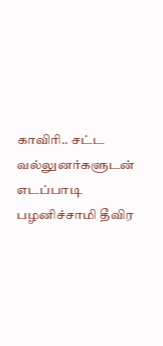காவிரி.. சட்ட வல்லுனர்களுடன் எடப்பாடி பழனிச்சாமி தீவிர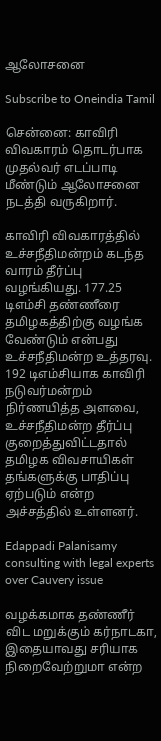ஆலோசனை

Subscribe to Oneindia Tamil

சென்னை: காவிரி விவகாரம் தொடர்பாக முதல்வர் எடப்பாடி மீண்டும் ஆலோசனை நடத்தி வருகிறார்.

காவிரி விவகாரத்தில் உச்சநீதிமன்றம் கடந்த வாரம் தீர்ப்பு வழங்கியது. 177.25 டிஎம்சி தண்ணீரை தமிழகத்திற்கு வழங்க வேண்டும் என்பது உச்சநீதிமன்ற உத்தரவு. 192 டிஎம்சியாக காவிரி நடுவர்மன்றம் நிர்ணயித்த அளவை, உச்சநீதிமன்ற தீர்ப்பு குறைத்துவிட்டதால் தமிழக விவசாயிகள் தங்களுக்கு பாதிப்பு ஏற்படும் என்ற அச்சத்தில் உள்ளனர்.

Edappadi Palanisamy consulting with legal experts over Cauvery issue

வழக்கமாக தண்ணீர் விட மறுக்கும் கர்நாடகா, இதையாவது சரியாக நிறைவேற்றுமா என்ற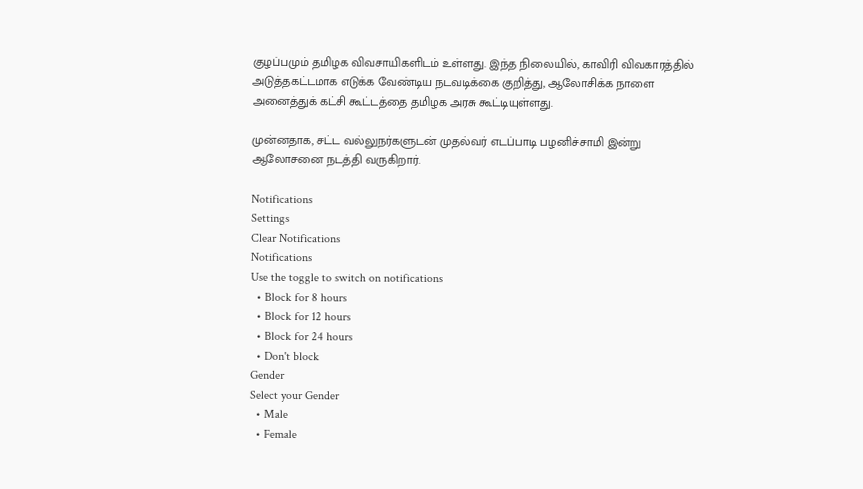குழப்பமும் தமிழக விவசாயிகளிடம் உள்ளது. இந்த நிலையில், காவிரி விவகாரத்தில் அடுத்தகட்டமாக எடுக்க வேண்டிய நடவடிக்கை குறித்து, ஆலோசிக்க நாளை அனைத்துக் கட்சி கூட்டத்தை தமிழக அரசு கூட்டியுள்ளது.

முன்னதாக, சட்ட வல்லுநர்களுடன் முதல்வர் எடப்பாடி பழனிச்சாமி இன்று ஆலோசனை நடத்தி வருகிறார்.

Notifications
Settings
Clear Notifications
Notifications
Use the toggle to switch on notifications
  • Block for 8 hours
  • Block for 12 hours
  • Block for 24 hours
  • Don't block
Gender
Select your Gender
  • Male
  • Female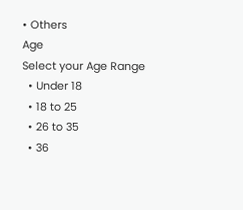• Others
Age
Select your Age Range
  • Under 18
  • 18 to 25
  • 26 to 35
  • 36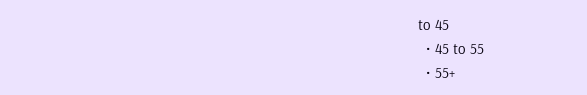to 45
  • 45 to 55
  • 55+